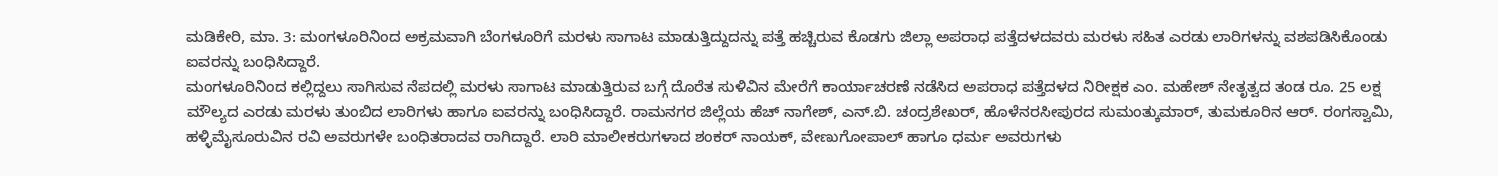ಮಡಿಕೇರಿ, ಮಾ. 3: ಮಂಗಳೂರಿನಿಂದ ಅಕ್ರಮವಾಗಿ ಬೆಂಗಳೂರಿಗೆ ಮರಳು ಸಾಗಾಟ ಮಾಡುತ್ತಿದ್ದುದನ್ನು ಪತ್ತೆ ಹಚ್ಚಿರುವ ಕೊಡಗು ಜಿಲ್ಲಾ ಅಪರಾಧ ಪತ್ತೆದಳದವರು ಮರಳು ಸಹಿತ ಎರಡು ಲಾರಿಗಳನ್ನು ವಶಪಡಿಸಿಕೊಂಡು ಐವರನ್ನು ಬಂಧಿಸಿದ್ದಾರೆ.
ಮಂಗಳೂರಿನಿಂದ ಕಲ್ಲಿದ್ದಲು ಸಾಗಿಸುವ ನೆಪದಲ್ಲಿ ಮರಳು ಸಾಗಾಟ ಮಾಡುತ್ತಿರುವ ಬಗ್ಗೆ ದೊರೆತ ಸುಳಿವಿನ ಮೇರೆಗೆ ಕಾರ್ಯಾಚರಣೆ ನಡೆಸಿದ ಅಪರಾಧ ಪತ್ತೆದಳದ ನಿರೀಕ್ಷಕ ಎಂ. ಮಹೇಶ್ ನೇತೃತ್ವದ ತಂಡ ರೂ. 25 ಲಕ್ಷ ಮೌಲ್ಯದ ಎರಡು ಮರಳು ತುಂಬಿದ ಲಾರಿಗಳು ಹಾಗೂ ಐವರನ್ನು ಬಂಧಿಸಿದ್ದಾರೆ. ರಾಮನಗರ ಜಿಲ್ಲೆಯ ಹೆಚ್ ನಾಗೇಶ್, ಎನ್.ಬಿ. ಚಂದ್ರಶೇಖರ್, ಹೊಳೆನರಸೀಪುರದ ಸುಮಂತ್ಕುಮಾರ್, ತುಮಕೂರಿನ ಆರ್. ರಂಗಸ್ವಾಮಿ, ಹಳ್ಳಿಮೈಸೂರುವಿನ ರವಿ ಅವರುಗಳೇ ಬಂಧಿತರಾದವ ರಾಗಿದ್ದಾರೆ. ಲಾರಿ ಮಾಲೀಕರುಗಳಾದ ಶಂಕರ್ ನಾಯಕ್, ವೇಣುಗೋಪಾಲ್ ಹಾಗೂ ಧರ್ಮ ಅವರುಗಳು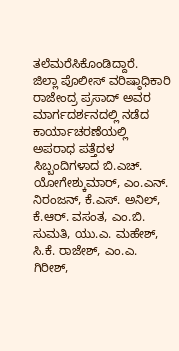ತಲೆಮರೆಸಿಕೊಂಡಿದ್ದಾರೆ.
ಜಿಲ್ಲಾ ಪೊಲೀಸ್ ವರಿಷ್ಠಾಧಿಕಾರಿ ರಾಜೇಂದ್ರ ಪ್ರಸಾದ್ ಅವರ ಮಾರ್ಗದರ್ಶನದಲ್ಲಿ ನಡೆದ ಕಾರ್ಯಾಚರಣೆಯಲ್ಲಿ ಅಪರಾಧ ಪತ್ತೆದಳ ಸಿಬ್ಬಂದಿಗಳಾದ ಬಿ.ಎಚ್. ಯೋಗೇಶ್ಕುಮಾರ್, ಎಂ.ಎನ್. ನಿರಂಜನ್, ಕೆ.ಎಸ್. ಅನಿಲ್, ಕೆ.ಆರ್. ವಸಂತ, ಎಂ.ಬಿ. ಸುಮತಿ, ಯು.ಎ. ಮಹೇಶ್, ಸಿ.ಕೆ. ರಾಜೇಶ್, ಎಂ.ಎ. ಗಿರೀಶ್,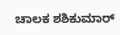ಚಾಲಕ ಶಶಿಕುಮಾರ್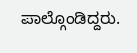ಪಾಲ್ಗೊಂಡಿದ್ದರು.